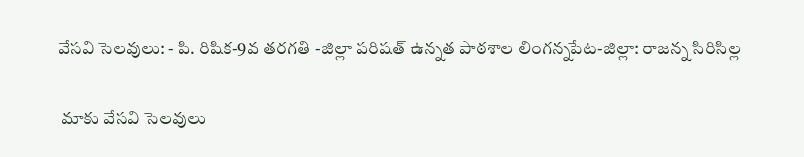వేసవి సెలవులు: - పి. రిషిక-9వ తరగతి -జిల్లా పరిషత్ ఉన్నత పాఠశాల లింగన్నపేట-జిల్లా: రాజన్న సిరిసిల్ల

 మాకు వేసవి సెలవులు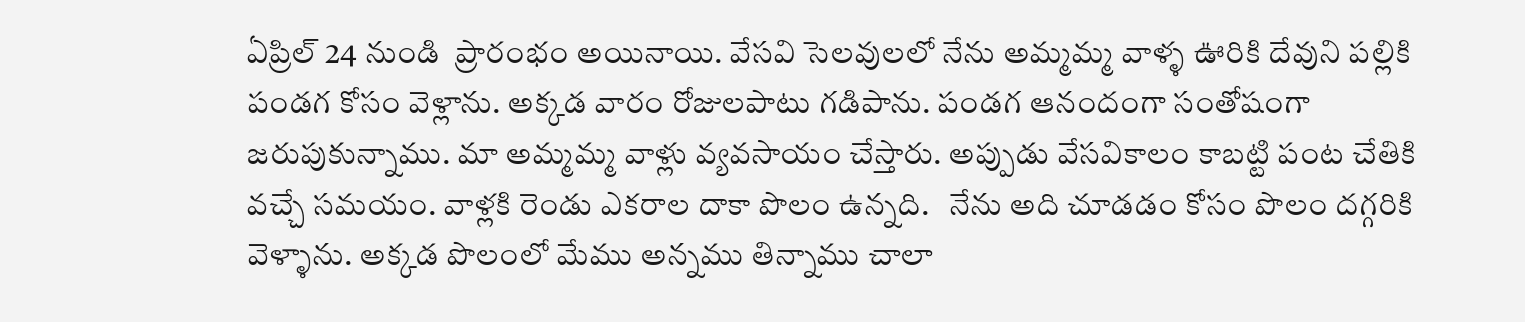ఏప్రిల్ 24 నుండి  ప్రారంభం అయినాయి. వేసవి సెలవులలో నేను అమ్మమ్మ వాళ్ళ ఊరికి దేవుని పల్లికి పండగ కోసం వెళ్లాను. అక్కడ వారం రోజులపాటు గడిపాను. పండగ ఆనందంగా సంతోషంగా జరుపుకున్నాము. మా అమ్మమ్మ వాళ్లు వ్యవసాయం చేస్తారు. అప్పుడు వేసవికాలం కాబట్టి పంట చేతికి వచ్చే సమయం. వాళ్లకి రెండు ఎకరాల దాకా పొలం ఉన్నది.   నేను అది చూడడం కోసం పొలం దగ్గరికి వెళ్ళాను. అక్కడ పొలంలో మేము అన్నము తిన్నాము చాలా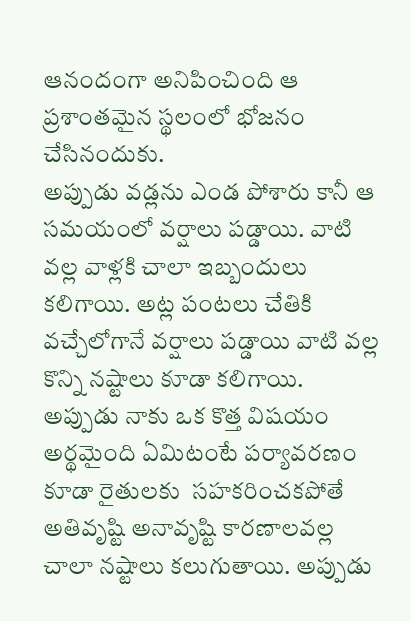ఆనందంగా అనిపించింది ఆ ప్రశాంతమైన స్థలంలో భోజనం చేసినందుకు.
అప్పుడు వడ్లను ఎండ పోశారు కానీ ఆ సమయంలో వర్షాలు పడ్డాయి. వాటి వల్ల వాళ్లకి చాలా ఇబ్బందులు కలిగాయి. అట్ల పంటలు చేతికి వచ్చేలోగానే వర్షాలు పడ్డాయి వాటి వల్ల కొన్ని నష్టాలు కూడా కలిగాయి. అప్పుడు నాకు ఒక కొత్త విషయం అర్థమైంది ఏమిటంటే పర్యావరణం కూడా రైతులకు  సహకరించకపోతే  అతివృష్టి అనావృష్టి కారణాలవల్ల చాలా నష్టాలు కలుగుతాయి. అప్పుడు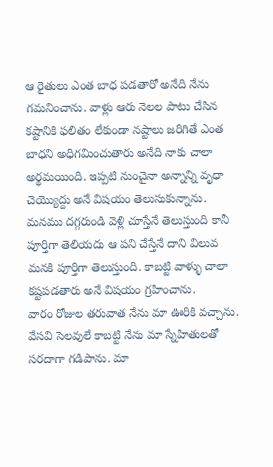ఆ రైతులు ఎంత బాధ పడతారో అనేది నేను గమనించాను. వాళ్లు ఆరు నెలల పాటు చేసిన కష్టానికి ఫలితం లేకుండా నష్టాలు జరిగితే ఎంత బాధని అధిగమించుతారు అనేది నాకు చాలా అర్థమయింది. ఇప్పటి నుంచైనా అన్నాన్ని వృధా చెయ్యొద్దు అనే విషయం తెలుసుకున్నాను. మనము దగ్గరుండి వెళ్లి చూస్తేనే తెలుస్తుంది కానీ పూర్తిగా తెలియదు ఆ పని చేస్తేనే దాని విలువ మనకి పూర్తిగా తెలుస్తుంది. కాబట్టి వాళ్ళు చాలా కష్టపడతారు అనే విషయం గ్రహించాను.
వారం రోజుల తరువాత నేను మా ఊరికి వచ్చాను. వేసవి సెలవులే కాబట్టి నేను మా స్నేహితులతో సరదాగా గడిపాను. మా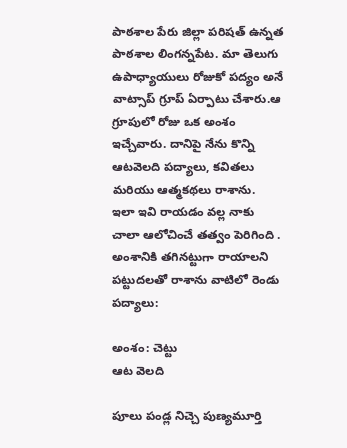పాఠశాల పేరు జిల్లా పరిషత్ ఉన్నత పాఠశాల లింగన్నపేట. మా తెలుగు ఉపాధ్యాయులు రోజుకో పద్యం అనే వాట్సాప్ గ్రూప్ ఏర్పాటు చేశారు.ఆ గ్రూపులో రోజు ఒక అంశం   ఇచ్చేవారు. దానిపై నేను కొన్ని ఆటవెలది పద్యాలు, కవితలు మరియు ఆత్మకథలు రాశాను.
ఇలా ఇవి రాయడం వల్ల నాకు చాలా ఆలోచించే తత్వం పెరిగింది . అంశానికి తగినట్టుగా రాయాలని పట్టుదలతో రాశాను వాటిలో రెండు పద్యాలు:

అంశం: చెట్టు
ఆట వెలది

పూలు పండ్ల నిచ్చె పుణ్యమూర్తి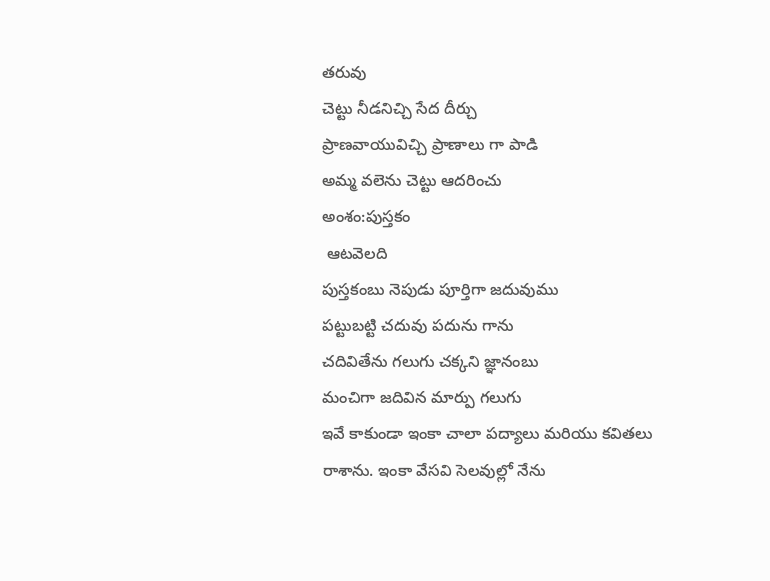తరువు
చెట్టు నీడనిచ్చి సేద దీర్చు
ప్రాణవాయువిచ్చి ప్రాణాలు గా పాడి
అమ్మ వలెను చెట్టు ఆదరించు
అంశం:పుస్తకం
 ఆటవెలది
పుస్తకంబు నెపుడు పూర్తిగా జదువుము
పట్టుబట్టి చదువు పదును గాను
చదివితేను గలుగు చక్కని జ్ఞానంబు
మంచిగా జదివిన మార్పు గలుగు
ఇవే కాకుండా ఇంకా చాలా పద్యాలు మరియు కవితలు రాశాను. ఇంకా వేసవి సెలవుల్లో నేను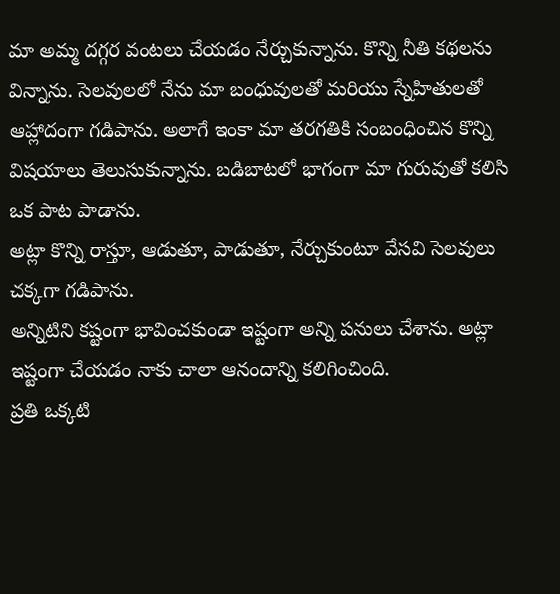మా అమ్మ దగ్గర వంటలు చేయడం నేర్చుకున్నాను. కొన్ని నీతి కథలను విన్నాను. సెలవులలో నేను మా బంధువులతో మరియు స్నేహితులతో ఆహ్లాదంగా గడిపాను. అలాగే ఇంకా మా తరగతికి సంబంధించిన కొన్ని విషయాలు తెలుసుకున్నాను. బడిబాటలో భాగంగా మా గురువుతో కలిసి ఒక పాట పాడాను.
అట్లా కొన్ని రాస్తూ, ఆడుతూ, పాడుతూ, నేర్చుకుంటూ వేసవి సెలవులు చక్కగా గడిపాను.
అన్నిటిని కష్టంగా భావించకుండా ఇష్టంగా అన్ని పనులు చేశాను. అట్లా ఇష్టంగా చేయడం నాకు చాలా ఆనందాన్ని కలిగించింది.
ప్రతి ఒక్కటి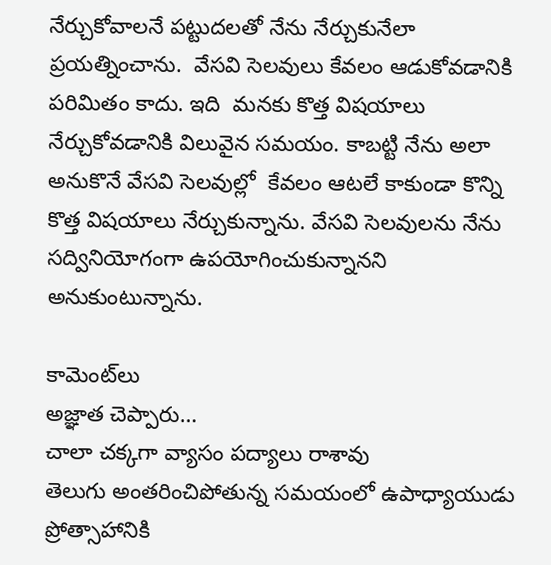నేర్చుకోవాలనే పట్టుదలతో నేను నేర్చుకునేలా ప్రయత్నించాను.  వేసవి సెలవులు కేవలం ఆడుకోవడానికి పరిమితం కాదు. ఇది  మనకు కొత్త విషయాలు నేర్చుకోవడానికి విలువైన సమయం. కాబట్టి నేను అలా అనుకొనే వేసవి సెలవుల్లో  కేవలం ఆటలే కాకుండా కొన్ని కొత్త విషయాలు నేర్చుకున్నాను. వేసవి సెలవులను నేను సద్వినియోగంగా ఉపయోగించుకున్నానని అనుకుంటున్నాను.

కామెంట్‌లు
అజ్ఞాత చెప్పారు…
చాలా చక్కగా వ్యాసం పద్యాలు రాశావు
తెలుగు అంతరించిపోతున్న సమయంలో ఉపాధ్యాయుడు ప్రోత్సాహానికి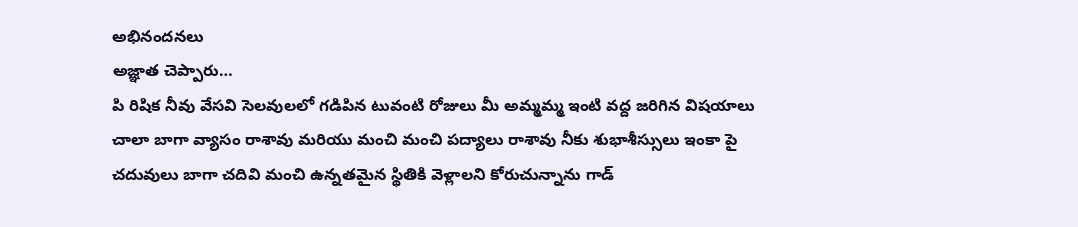అభినందనలు
అజ్ఞాత చెప్పారు…
పి రిషిక నీవు వేసవి సెలవులలో గడిపిన టువంటి రోజులు మీ అమ్మమ్మ ఇంటి వద్ద జరిగిన విషయాలు చాలా బాగా వ్యాసం రాశావు మరియు మంచి మంచి పద్యాలు రాశావు నీకు శుభాశీస్సులు ఇంకా పై చదువులు బాగా చదివి మంచి ఉన్నతమైన స్థితికి వెళ్లాలని కోరుచున్నాను గాడ్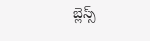బ్లెస్స్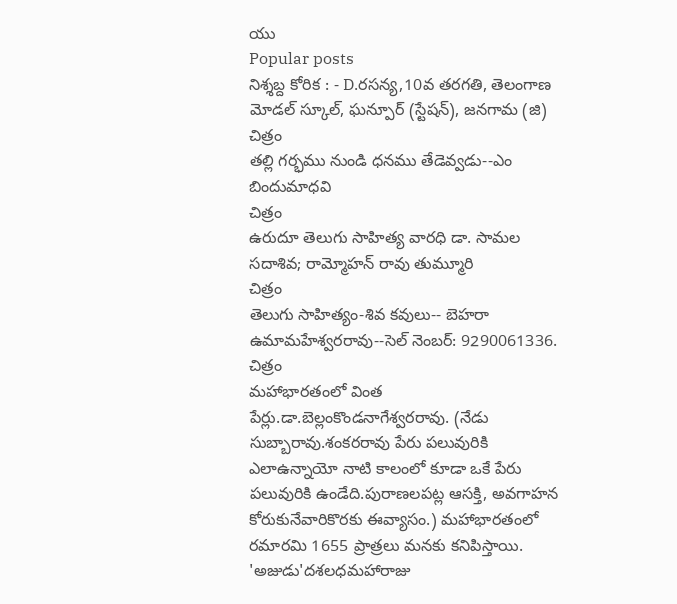యు
Popular posts
నిశ్శబ్ద కోరిక : - D.రసన్య,10వ తరగతి, తెలంగాణ మోడల్ స్కూల్, ఘన్పూర్ (స్టేషన్), జనగామ (జి)
చిత్రం
తల్లి గర్భము నుండి ధనము తేడెవ్వడు--ఎం బిందుమాధవి
చిత్రం
ఉరుదూ తెలుగు సాహిత్య వారధి డా. సామల సదాశివ; రామ్మోహన్ రావు తుమ్మూరి
చిత్రం
తెలుగు సాహిత్యం-శివ కవులు-- బెహరా ఉమామహేశ్వరరావు--సెల్ నెంబర్: 9290061336.
చిత్రం
మహాభారతంలో వింత పేర్లు.డా.బెల్లంకొండనాగేశ్వరరావు. (నేడు సుబ్బారావు.శంకరరావు పేరు పలువురికి ఎలాఉన్నాయో నాటి కాలంలో కూడా ఒకే పేరు పలువురికి ఉండేది.పురాణలపట్ల ఆసక్తి, అవగాహన కోరుకునేవారికొరకు ఈవ్యాసం.) మహాభారతంలో రమారమి 1655 ప్రాత్రలు మనకు కనిపిస్తాయి. 'అజుడు'దశలధమహారాజు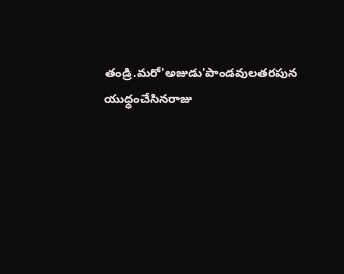తండ్రి.మరో'అజుడు'పాండవులతరపున యుధ్ధంచేసినరాజు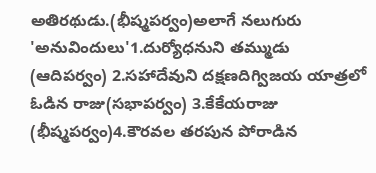అతిరథుడు.(భీష్మపర్వం)అలాగే నలుగురు 'అనువిందులు'1.దుర్యోధనుని తమ్ముడు (ఆదిపర్వం) 2.సహాదేవుని దక్షణదిగ్విజయ యాత్రలో ఓడిన రాజు(సభాపర్వం) 3.కేకేయరాజు (భీష్మపర్వం)4.కౌరవల తరపున పోరాడిన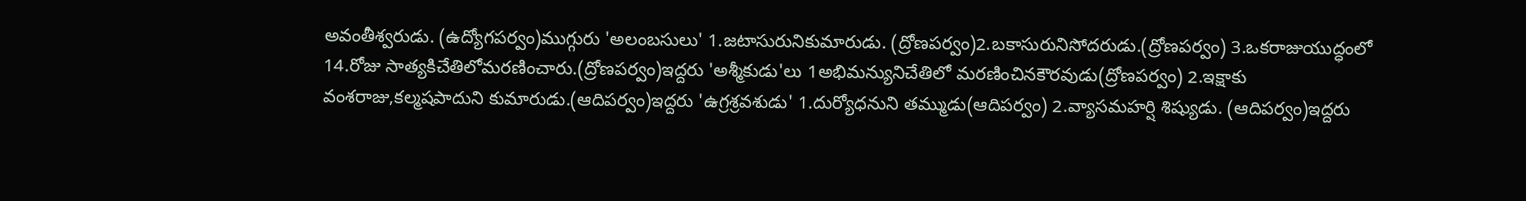అవంతీశ్వరుడు. (ఉద్యోగపర్వం)ముగ్గురు 'అలంబసులు' 1.జటాసురునికుమారుడు. (ద్రోణపర్వం)2.బకాసురునిసోదరుడు.(ద్రోణపర్వం) 3.ఒకరాజుయుద్ధంలో 14.రోజు సాత్యకిచేతిలోమరణించారు.(ద్రోణపర్వం)ఇద్దరు 'అశ్మీకుడు'లు 1అభిమన్యునిచేతిలో మరణించినకౌరవుడు(ద్రోణపర్వం) 2.ఇక్షాకు వంశరాజు,కల్మషపాదుని కుమారుడు.(ఆదిపర్వం)ఇద్దరు 'ఉగ్రశ్రవశుడు' 1.దుర్యోధనుని తమ్ముడు(ఆదిపర్వం) 2.వ్యాసమహర్షి శిష్యుడు. (ఆదిపర్వం)ఇద్దరు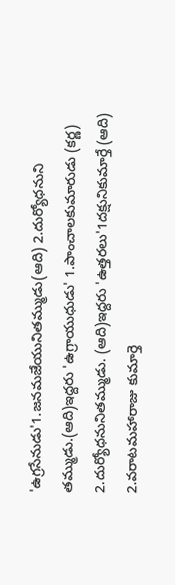'ఉగ్రసేనుడు'1.జనమజేయునితమ్ముడు(ఆది) 2.దుర్యోధనుని తమ్ముడు.(ఆది)ఇద్దరు 'ఉగ్రాయుధుడు' 1.పాంచాలకుమారుడు (కర్ణ) 2.దుర్యోధనునితమ్ముడు. (ఆది)ఇద్దరు 'ఉత్తరలు'1దక్షునికుమార్తే (ఆది) 2.వరాటమహారాజు కుమార్తె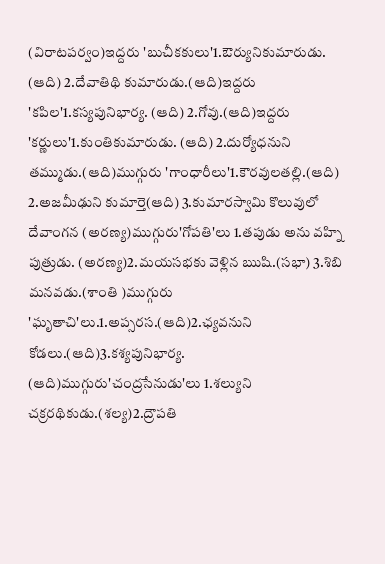(విరాటపర్వం)ఇద్దరు 'బుచీకకులు'1.ఔర్యునికుమారుడు. (ఆది) 2.దేవాతిథి కుమారుడు.(ఆది)ఇద్దరు 'కపిల'1.కస్యపునిభార్య. (ఆది) 2.గోవు.(ఆది)ఇద్దరు 'కర్ణులు'1.కుంతికుమారుడు. (ఆది) 2.దుర్యోధనుని తమ్ముడు.(ఆది)ముగ్గురు 'గాంధారీలు'1.కౌరవులతల్లి.(ఆది) 2.అజమీఢుని కుమార్తె(ఆది) 3.కుమారస్వామి కొలువులో దేవాంగన (అరణ్య)ముగ్గురు'గోపతి'లు 1.తపుడు అను వహ్ని పుత్రుడు. (అరణ్య)2.మయసభకు వెళ్లిన ఋషి.(సభా) 3.శిబి మనవడు.(శాంతి )ముగ్గురు 'ఘృతాచి'లు.1.అప్సరస.(ఆది)2.ఛ్యవనుని కోడలు.(ఆది)3.కశ్యపునిభార్య. (ఆది)ముగ్గురు'చంద్రసేనుడు'లు 1.శల్యుని చక్రరథికుడు.(శల్య)2.ద్రౌపతి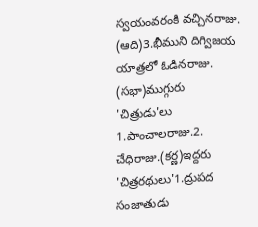స్వయంవరంకి వచ్చినరాజు. (ఆది)3.భీముని దిగ్విజయ యాత్రలో ఓడినరాజు. (సభా)ముగ్గురు 'చిత్రుడు'లు 1.పాంచాలరాజు.2. చేధిరాజు.(కర్ణ)ఇద్దరు 'చిత్రరథులు'1.ద్రుపద సంజాతుడు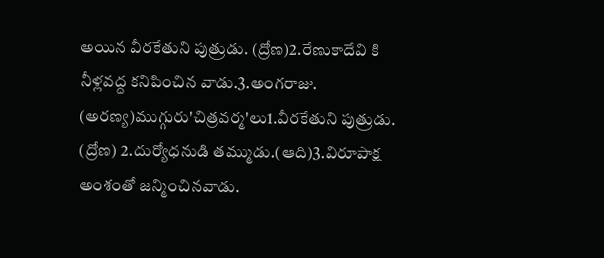అయిన వీరకేతుని పుత్రుడు. (ద్రోణ)2.రేణుకాదేవి కి నీళ్లవద్ద కనిపించిన వాడు.3.అంగరాజు. (అరణ్య)ముగ్గురు'చిత్రవర్మ'లు1.వీరకేతుని పుత్రుడు. (ద్రోణ) 2.దుర్యోధనుడి తమ్ముడు.(ఆది)3.విరూపాక్ష అంశంతో జన్మించినవాడు.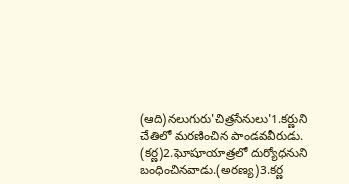(ఆది)నలుగురు'చిత్రసేనులు'1.కర్ణుని చేతిలో మరణించిన పాండవవీరుడు. (కర్ణ)2.ఘోషూయాత్రలో దుర్యోధనుని బంధించినవాడు.(అరణ్య)3.కర్ణ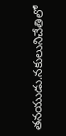తనయుడు.నకులునిచేతిలో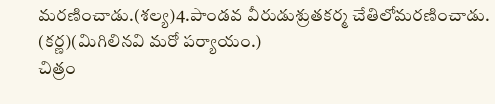మరణించాడు.(శల్య)4.పాండవ వీరుడుశ్రుతకర్మ చేతిలోమరణించాడు. (కర్ణ)(మిగిలినవి మరో పర్యాయం.)
చిత్రం